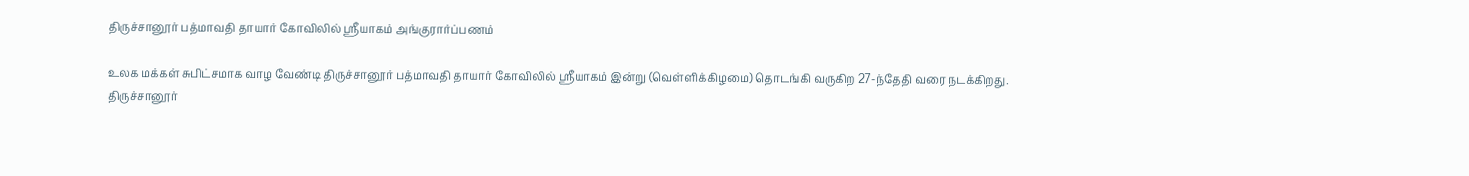திருச்சானூர் பத்மாவதி தாயார் கோவிலில் ஸ்ரீயாகம் அங்குரார்ப்பணம்

உலக மக்கள் சுபிட்சமாக வாழ வேண்டி திருச்சானூர் பத்மாவதி தாயார் கோவிலில் ஸ்ரீயாகம் இன்று (வெள்ளிக்கிழமை) தொடங்கி வருகிற 27-ந்தேதி வரை நடக்கிறது.
திருச்சானூர்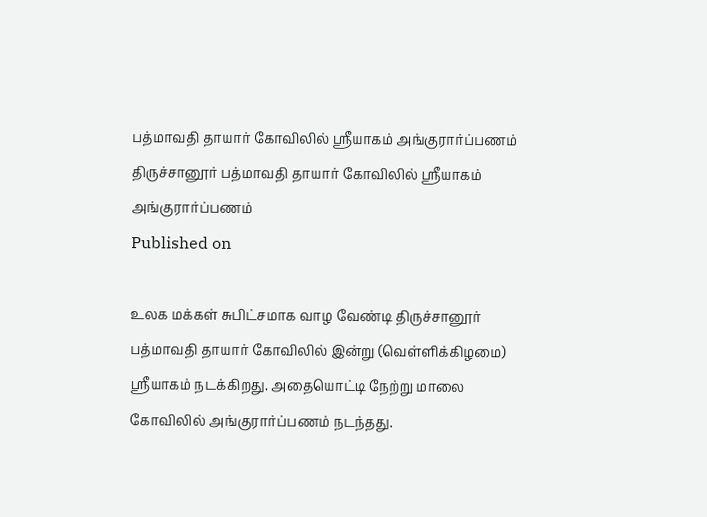பத்மாவதி தாயார் கோவிலில் ஸ்ரீயாகம் அங்குரார்ப்பணம்
திருச்சானூர் பத்மாவதி தாயார் கோவிலில் ஸ்ரீயாகம் அங்குரார்ப்பணம்
Published on

உலக மக்கள் சுபிட்சமாக வாழ வேண்டி திருச்சானூர் பத்மாவதி தாயார் கோவிலில் இன்று (வெள்ளிக்கிழமை) ஸ்ரீயாகம் நடக்கிறது. அதையொட்டி நேற்று மாலை கோவிலில் அங்குரார்ப்பணம் நடந்தது.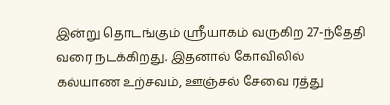இன்று தொடங்கும் ஸ்ரீயாகம் வருகிற 27-ந்தேதி வரை நடக்கிறது. இதனால் கோவிலில் கல்யாண உற்சவம், ஊஞ்சல் சேவை ரத்து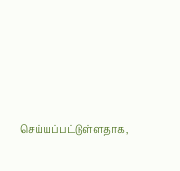செய்யப்பட்டுள்ளதாக,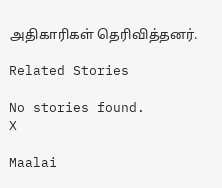அதிகாரிகள் தெரிவித்தனர்.

Related Stories

No stories found.
X

Maalai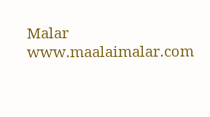Malar
www.maalaimalar.com